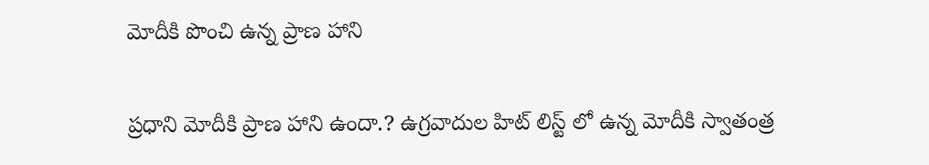మోదీకి పొంచి ఉన్న ప్రాణ హాని

ప్రధాని మోదీకి ప్రాణ హాని ఉందా.? ఉగ్రవాదుల హిట్ లిస్ట్ లో ఉన్న మోదీకి స్వాతంత్ర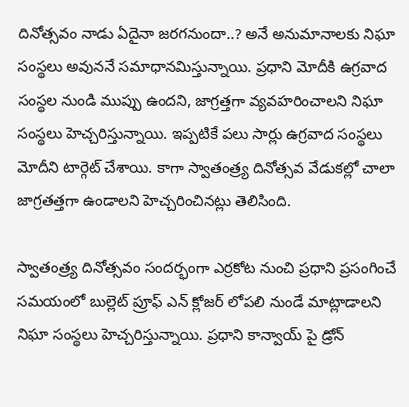దినోత్సవం నాడు ఏదైనా జరగనుందా..? అనే అనుమానాలకు నిఘా సంస్థలు అవుననే సమాధానమిస్తున్నాయి. ప్రధాని మోదీకి ఉగ్రవాద సంస్థల నుండి ముప్పు ఉందని, జాగ్రత్తగా వ్యవహరించాలని నిఘా సంస్థలు హెచ్చరిస్తున్నాయి. ఇప్పటికే పలు సార్లు ఉగ్రవాద సంస్థలు మోదీని టార్గెట్ చేశాయి. కాగా స్వాతంత్ర్య దినోత్సవ వేడుకల్లో చాలా జాగ్రతత్తగా ఉండాలని హెచ్చరించినట్లు తెలిసింది.

స్వాతంత్ర్య దినోత్సవం సందర్భంగా ఎర్రకోట నుంచి ప్రధాని ప్రసంగించే సమయంలో బుల్లెట్‌ ప్రూఫ్‌ ఎన్‌ క్లోజర్‌ లోపలి నుండే మాట్లాడాలని నిఘా సంస్థలు హెచ్చరిస్తున్నాయి. ప్రధాని కాన్వాయ్ పై డ్రోన్‌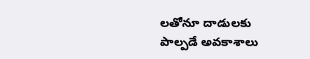లతోనూ దాడులకు పాల్పడే అవకాశాలు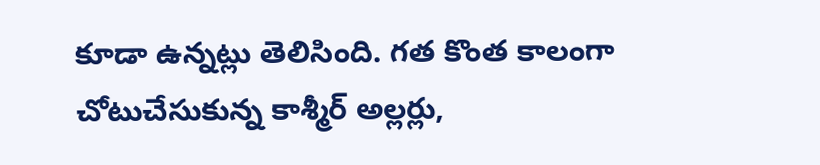కూడా ఉన్నట్లు తెలిసింది. గత కొంత కాలంగా చోటుచేసుకున్న కాశ్మీర్‌ అల్లర్లు,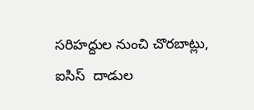సరిహద్దుల నుంచి చొరబాట్లు, ఐసిస్‌  దాడుల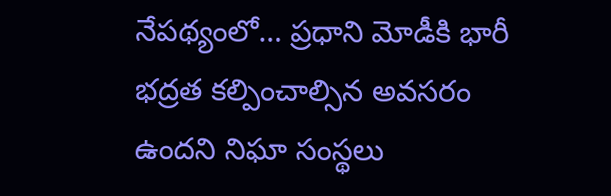నేపథ్యంలో… ప్రధాని మోడీకి భారీ భద్రత కల్పించాల్సిన అవసరం ఉందని నిఘా సంస్థలు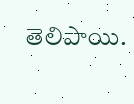తెలిపాయి.